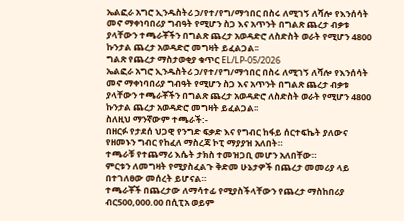ኤልፎራ አግሮ ኢንዱስትሪ ኃ/የተ/የግ/ማኅበር በስሩ ለሚገኝ ለሻሎ የእንሰሳት መኖ ማቀነባበሪያ ግብዓት የሚሆን ስጋ እና አጥንት በግልጽ ጨረታ ብቃቱ ያላቸውን ተጫራቾችን በግልጽ ጨረታ አወዳድሮ ለስድስት ወራት የሚሆን 4800 ኩንታል ጨረታ አወዳድሮ መግዛት ይፈልጋል፡፡
ግልጽ የጨረታ ማስታወቂያ ቁጥር EL/LP-05/2026
ኤልፎራ አግሮ ኢንዱስትሪ ኃ/የተ/የግ/ማኅበር በስሩ ለሚገኝ ለሻሎ የእንሰሳት መኖ ማቀነባበሪያ ግብዓት የሚሆን ስጋ እና አጥንት በግልጽ ጨረታ ብቃቱ ያላቸውን ተጫራቾችን በግልጽ ጨረታ አወዳድሮ ለስድስት ወራት የሚሆን 4800 ኩንታል ጨረታ አወዳድሮ መግዛት ይፈልጋል፡፡
ስለዚህ ማንኛውም ተጫራች:-
በዘርፉ የታደሰ ህጋዊ የንግድ ፍቃድ እና የግብር ከፋይ ሰርተፍኬት ያለውና የዘመኑን ግብር የከፈለ ማስረጃ ኮፒ ማያያዝ አለበት።
ተጫራቹ የተጨማሪ እሴት ታክስ ተመዝጋቢ መሆን አለበቸው።
ምርቱን ለመግዛት የሚያስፈልጉ ቅድመ ሁኔታዎች በጨረታ መመሪያ ላይ በተገለፀው መሰረት ይሆናል።
ተጫራቾች በጨረታው ለማሳተፊ የሚያስችላቸውን የጨረታ ማስከበሪያ ብር500,000.00 በሲፒአ ወይም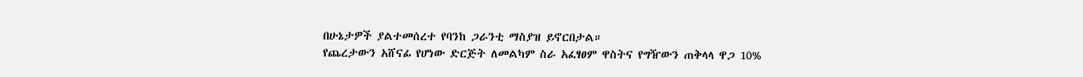በሁኔታዎች ያልተመሰረተ የባንከ ጋራንቲ ማስያዝ ይኖርበታል።
የጨረታውን አሸናፊ የሆነው ድርጅት ለመልካም ስራ አፈፃፀም ዋስትና የግዥውን ጠቅላላ ዋጋ 10%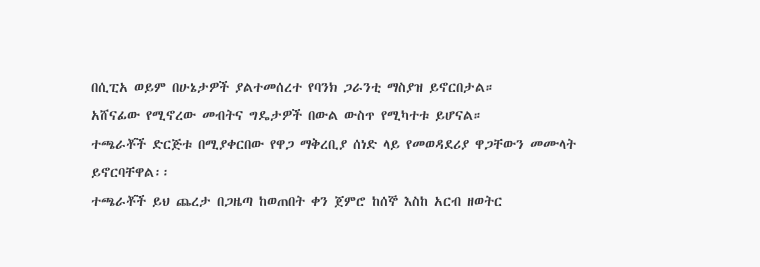በሲፒአ ወይም በሁኔታዎች ያልተመሰረተ የባንክ ጋራንቲ ማስያዝ ይኖርበታል።
አሸናፊው የሚኖረው መብትና ግዴታዎች በውል ውስጥ የሚካተቱ ይሆናል።
ተጫራቾች ድርጅቱ በሚያቀርበው የዋጋ ማቅረቢያ ሰነድ ላይ የመወዳደሪያ ዋጋቸውን መሙላት ይኖርባቸዋል፡፡
ተጫራቾች ይህ ጨረታ በጋዜጣ ከወጠበት ቀን ጀምሮ ከሰኞ እስከ አርብ ዘወትር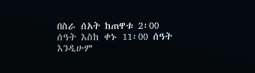በስራ ሰአት ከጠዋቱ 2፡00 ሰዓት እስከ ቀኑ 11፡00 ሰዓት እንዲሁም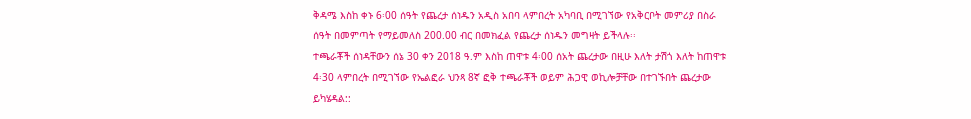ቅዳሜ እስከ ቀኑ 6፡00 ሰዓት የጨረታ ሰነዱን አዲስ አበባ ላምበረት አካባቢ በሚገኘው የአቅርቦት መምሪያ በስራ ሰዓት በመምጣት የማይመለስ 200.00 ብር በመክፈል የጨረታ ሰነዱን መግዛት ይችላሉ፡፡
ተጫራቾች ሰነዳቸውን ሰኔ 30 ቀን 2018 ዓ.ም እስከ ጠዋቱ 4፡00 ሰአት ጨረታው በዚሁ እለት ታሽጎ እለት ከጠዋቱ 4፡30 ላምበረት በሚገኘው የኤልፎራ ህንጻ 8ኛ ፎቅ ተጫራቾች ወይም ሕጋዊ ወኪሎቻቸው በተገኙበት ጨረታው ይካሄዳል::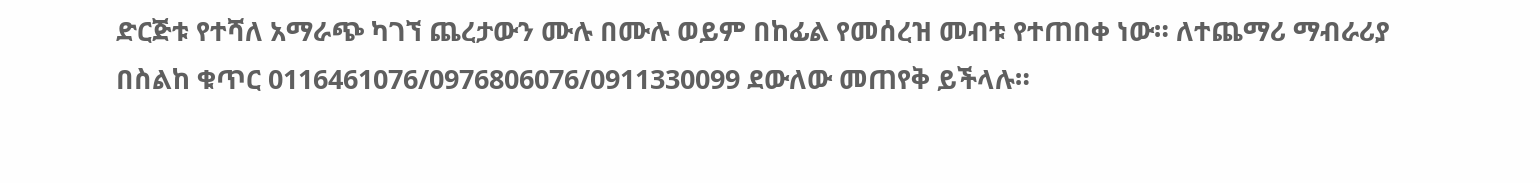ድርጅቱ የተሻለ አማራጭ ካገኘ ጨረታውን ሙሉ በሙሉ ወይም በከፊል የመሰረዝ መብቱ የተጠበቀ ነው። ለተጨማሪ ማብራሪያ በስልከ ቁጥር 0116461076/0976806076/0911330099 ደውለው መጠየቅ ይችላሉ።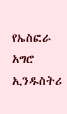የኤስፎራ አግሮ ኢንዱስትሪ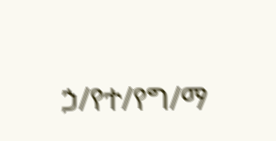ኃ/የተ/የግ/ማ